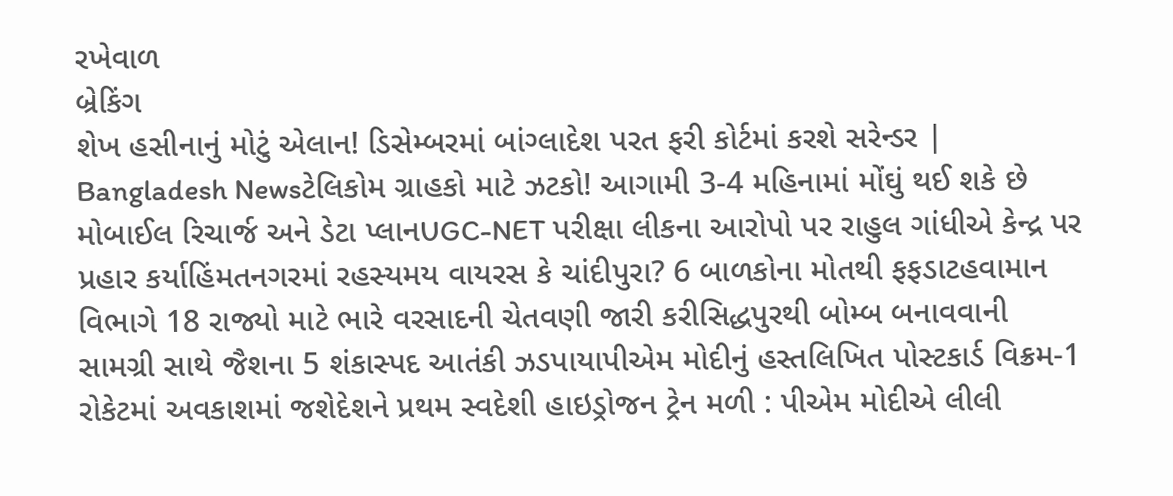રખેવાળ
બ્રેકિંગ
શેખ હસીનાનું મોટું એલાન! ડિસેમ્બરમાં બાંગ્લાદેશ પરત ફરી કોર્ટમાં કરશે સરેન્ડર | Bangladesh Newsટેલિકોમ ગ્રાહકો માટે ઝટકો! આગામી 3-4 મહિનામાં મોંઘું થઈ શકે છે મોબાઈલ રિચાર્જ અને ડેટા પ્લાનUGC-NET પરીક્ષા લીકના આરોપો પર રાહુલ ગાંધીએ કેન્દ્ર પર પ્રહાર કર્યાહિંમતનગરમાં રહસ્યમય વાયરસ કે ચાંદીપુરા? 6 બાળકોના મોતથી ફફડાટહવામાન વિભાગે 18 રાજ્યો માટે ભારે વરસાદની ચેતવણી જારી કરીસિદ્ધપુરથી બોમ્બ બનાવવાની સામગ્રી સાથે જૈશના 5 શંકાસ્પદ આતંકી ઝડપાયાપીએમ મોદીનું હસ્તલિખિત પોસ્ટકાર્ડ વિક્રમ-1 રોકેટમાં અવકાશમાં જશેદેશને પ્રથમ સ્વદેશી હાઇડ્રોજન ટ્રેન મળી : પીએમ મોદીએ લીલી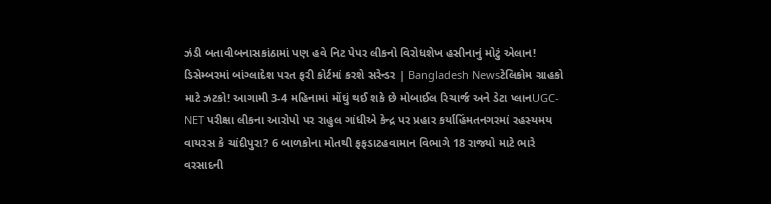ઝંડી બતાવીબનાસકાંઠામાં પણ હવે નિટ પેપર લીકનો વિરોધશેખ હસીનાનું મોટું એલાન! ડિસેમ્બરમાં બાંગ્લાદેશ પરત ફરી કોર્ટમાં કરશે સરેન્ડર | Bangladesh Newsટેલિકોમ ગ્રાહકો માટે ઝટકો! આગામી 3-4 મહિનામાં મોંઘું થઈ શકે છે મોબાઈલ રિચાર્જ અને ડેટા પ્લાનUGC-NET પરીક્ષા લીકના આરોપો પર રાહુલ ગાંધીએ કેન્દ્ર પર પ્રહાર કર્યાહિંમતનગરમાં રહસ્યમય વાયરસ કે ચાંદીપુરા? 6 બાળકોના મોતથી ફફડાટહવામાન વિભાગે 18 રાજ્યો માટે ભારે વરસાદની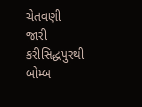ચેતવણી જારી કરીસિદ્ધપુરથી બોમ્બ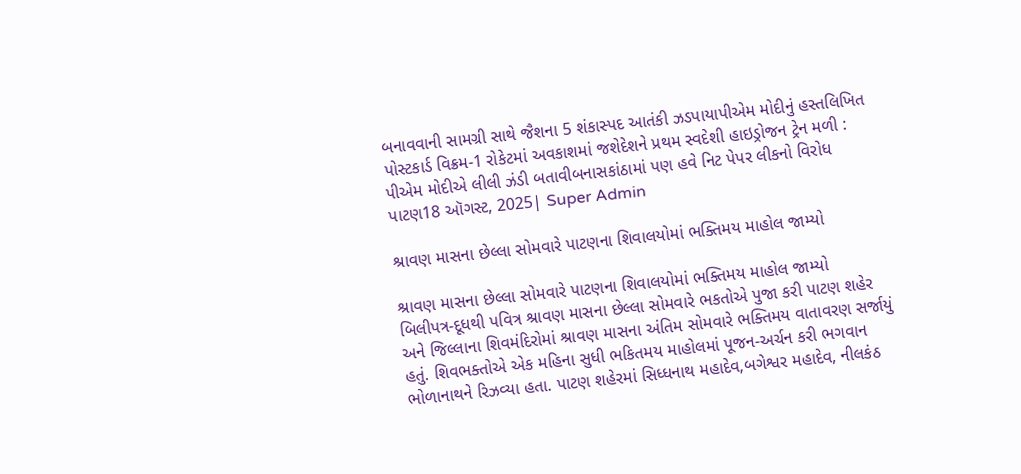બનાવવાની સામગ્રી સાથે જૈશના 5 શંકાસ્પદ આતંકી ઝડપાયાપીએમ મોદીનું હસ્તલિખિત પોસ્ટકાર્ડ વિક્રમ-1 રોકેટમાં અવકાશમાં જશેદેશને પ્રથમ સ્વદેશી હાઇડ્રોજન ટ્રેન મળી : પીએમ મોદીએ લીલી ઝંડી બતાવીબનાસકાંઠામાં પણ હવે નિટ પેપર લીકનો વિરોધ
પાટણ18 ઑગસ્ટ, 2025| Super Admin

શ્રાવણ માસના છેલ્લા સોમવારે પાટણના શિવાલયોમાં ભક્તિમય માહોલ જામ્યો

શ્રાવણ માસના છેલ્લા સોમવારે પાટણના શિવાલયોમાં ભક્તિમય માહોલ જામ્યો
બિલીપત્ર-દૂધથી પવિત્ર શ્રાવણ માસના છેલ્લા સોમવારે ભકતોએ પુજા કરી પાટણ શહેર અને જિલ્લાના શિવમંદિરોમાં શ્રાવણ માસના અંતિમ સોમવારે ભક્તિમય વાતાવરણ સર્જાયું હતું. શિવભક્તોએ એક મહિના સુધી ભકિતમય માહોલમાં પૂજન-અર્ચન કરી ભગવાન ભોળાનાથને રિઝવ્યા હતા. પાટણ શહેરમાં સિધ્ધનાથ મહાદેવ,બગેશ્વર મહાદેવ, નીલકંઠ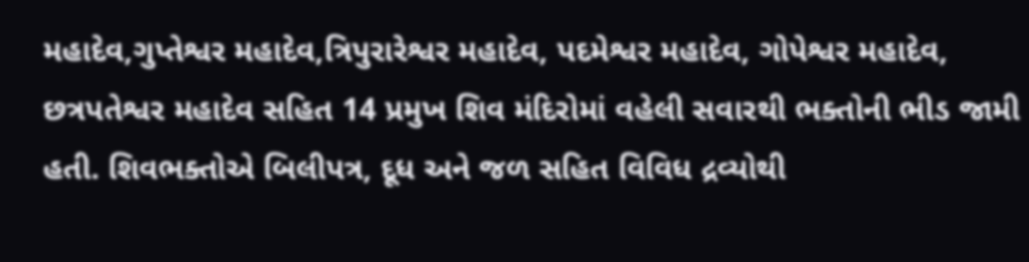મહાદેવ,ગુપ્તેશ્વર મહાદેવ,ત્રિપુરારેશ્વર મહાદેવ, પદમેશ્વર મહાદેવ, ગોપેશ્વર મહાદેવ, છત્રપતેશ્વર મહાદેવ સહિત 14 પ્રમુખ શિવ મંદિરોમાં વહેલી સવારથી ભક્તોની ભીડ જામી હતી. શિવભક્તોએ બિલીપત્ર, દૂધ અને જળ સહિત વિવિધ દ્રવ્યોથી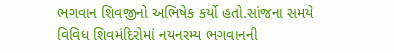ભગવાન શિવજીનો અભિષેક કર્યો હતો.સાંજના સમયે વિવિધ શિવમંદિરોમાં નયનરમ્ય ભગવાનની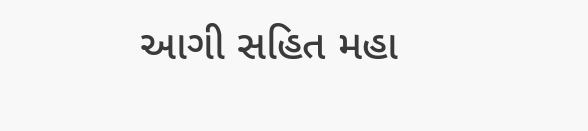આગી સહિત મહા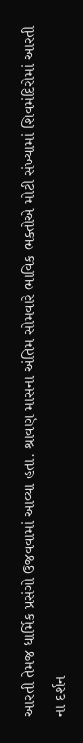આરતી તેમજ ધાર્મિક પ્રસંગો ઉજવવામાં આવ્યા હતા. શ્રાવણ માસના અંતિમ સોમવારે ભાવિક ભક્તોએ મોટી સંખ્યામાં શિવમંદિરોમાં આરતી ના દર્શન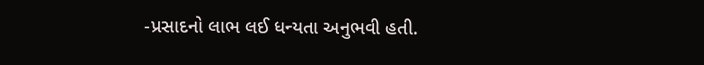-પ્રસાદનો લાભ લઈ ધન્યતા અનુભવી હતી.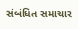સંબંધિત સમાચાર